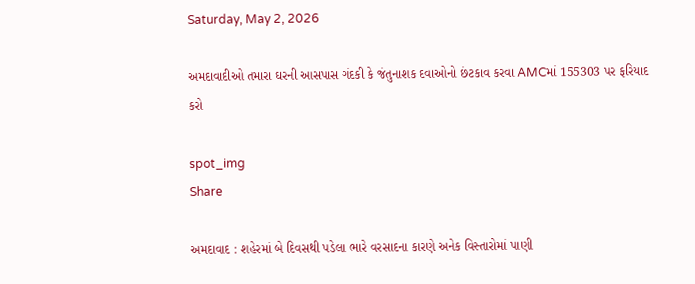Saturday, May 2, 2026

અમદાવાદીઓ તમારા ઘરની આસપાસ ગંદકી કે જંતુનાશક દવાઓનો છંટકાવ કરવા AMCમાં 155303 પર ફરિયાદ કરો

spot_img
Share

અમદાવાદ : શહેરમાં બે દિવસથી પડેલા ભારે વરસાદના કારણે અનેક વિસ્તારોમાં પાણી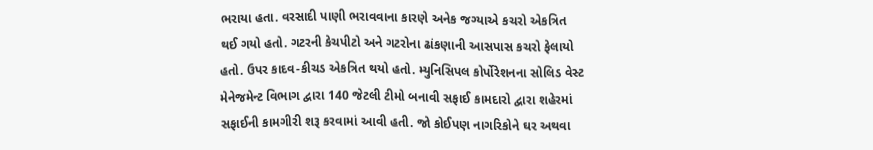ભરાયા હતા. વરસાદી પાણી ભરાવવાના કારણે અનેક જગ્યાએ કચરો એકત્રિત થઈ ગયો હતો. ગટરની કેચપીટો અને ગટરોના ઢાંકણાની આસપાસ કચરો ફેલાયો હતો. ઉપર કાદવ-કીચડ એકત્રિત થયો હતો. મ્યુનિસિપલ કોર્પોરેશનના સોલિડ વેસ્ટ મેનેજમેન્ટ વિભાગ દ્વારા 140 જેટલી ટીમો બનાવી સફાઈ કામદારો દ્વારા શહેરમાં સફાઈની કામગીરી શરૂ કરવામાં આવી હતી. જો કોઈપણ નાગરિકોને ઘર અથવા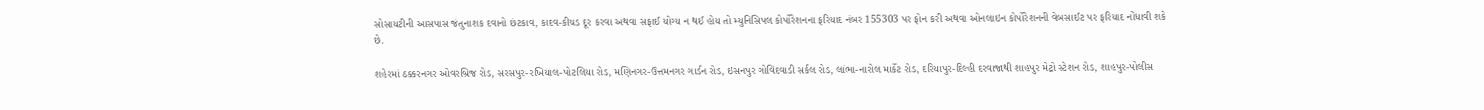સોસાયટીની આસપાસ જંતુનાશક દવાનો છંટકાવ, કાદવ-કીચડ દૂર કરવા અથવા સફાઈ યોગ્ય ન થઈ હોય તો મ્યુનિસિપલ કોર્પોરેશનના ફરિયાદ નંબર 155303 પર ફોન કરી અથવા ઓનલાઇન કોર્પોરેશનની વેબસાઈટ પર ફરિયાદ નોંધાવી શકે છે.

શહેરમાં ઠક્કરનગર ઓવરબ્રિજ રોડ, સરસપુર-રખિયાલ-પોટલિયા રોડ, મણિનગર-ઉત્તમનગર ગાર્ડન રોડ, ઇસનપુર ગોવિંદવાડી સર્કલ રોડ, લાંભા-નારોલ માર્કેટ રોડ, દરિયાપુર-દિલ્હી દરવાજાથી શાહપુર મેટ્રો સ્ટેશન રોડ, શાહપુર-પોલીસ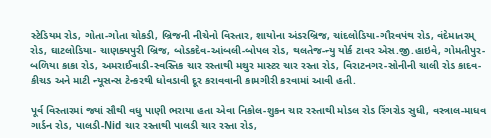સ્ટેડિયમ રોડ, ગોતા-ગોતા ચોકડી, બ્રિજની નીચેનો વિસ્તાર, શાયોના અંડરબ્રિજ, ચાંદલોડિયા-ગૌરવપંથ રોડ, વંદેમાતરમ્ રોડ, ઘાટલોડિયા- ચાણક્યપુરી બ્રિજ, બોડકદેવ-આંબલી-બોપલ રોડ, થલતેજ-ન્યુ યોર્ક ટાવર એસ.જી.હાઇવે, ગોમતીપુર-બળિયા કાકા રોડ, અમરાઈવાડી-સ્વસ્તિક ચાર રસ્તાથી મથુર માસ્ટર ચાર રસ્તા રોડ, વિરાટનગર-સોનીની ચાલી રોડ કાદવ-કીચડ અને માટી ન્યૂસન્સ ટેન્કરથી ધોવડાવી દૂર કરાવવાની કામગીરી કરવામાં આવી હતી.

પૂર્વ વિસ્તારમાં જ્યાં સૌથી વધુ પાણી ભરાયા હતા એવા નિકોલ-શુકન ચાર રસ્તાથી મોડલ રોડ રિંગરોડ સુધી, વસ્ત્રાલ-માધવ ગાર્ડન રોડ, પાલડી-Nid ચાર રસ્તાથી પાલડી ચાર રસ્તા રોડ,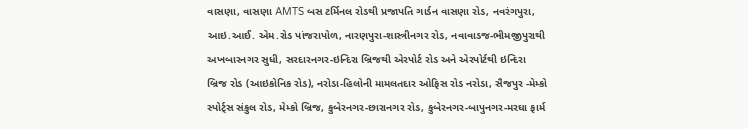વાસણા, વાસણા AMTS બસ ટર્મિનલ રોડથી પ્રજાપતિ ગાર્ડન વાસણા રોડ, નવરંગપુરા, આઇ.આઈ. એમ.રોડ પાંજરાપોળ, નારણપુરા-શાસ્ત્રીનગર રોડ, નવાવાડજ-ભીમજીપુરાથી અખબારનગર સુધી, સરદારનગર-ઇન્દિરા બ્રિજથી એરપોર્ટ રોડ અને એરપોર્ટથી ઇન્દિરા બ્રિજ રોડ (આઇકોનિક રોડ), નરોડા-હિલોની મામલતદાર ઓફિસ રોડ નરોડા, સૈજપુર -મેમ્કો સ્પોર્ટ્સ સંકુલ રોડ, મેમ્કો બ્રિજ, કુબેરનગર-છારાનગર રોડ, કુબેરનગર-બાપુનગર-મરઘા ફાર્મ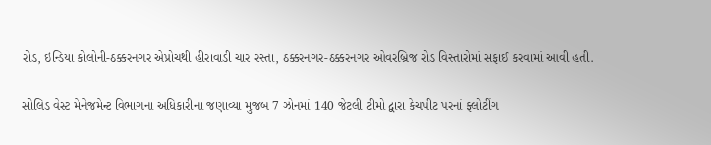રોડ, ઇન્ડિયા કોલોની-ઠક્કરનગર એપ્રોચથી હીરાવાડી ચાર રસ્તા, ઠક્કરનગર-ઠક્કરનગર ઓવરબ્રિજ રોડ વિસ્તારોમાં સફાઈ કરવામાં આવી હતી.

સોલિડ વેસ્ટ મેનેજમેન્ટ વિભાગના અધિકારીના જણાવ્યા મુજબ 7 ઝોનમાં 140 જેટલી ટીમો દ્વારા કેચપીટ પરનાં ફ્લોટીંગ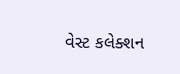વેસ્ટ કલેક્શન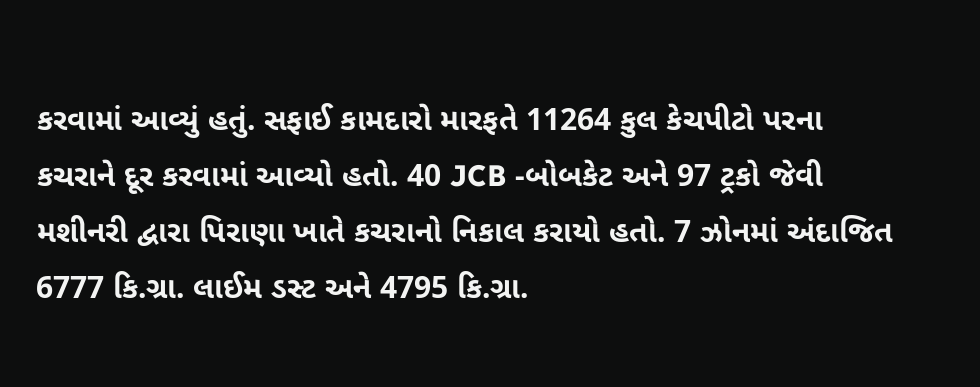કરવામાં આવ્યું હતું. સફાઈ કામદારો મારફતે 11264 કુલ કેચપીટો પરના કચરાને દૂર કરવામાં આવ્યો હતો. 40 JCB -બોબકેટ અને 97 ટ્રકો જેવી મશીનરી દ્વારા પિરાણા ખાતે કચરાનો નિકાલ કરાયો હતો. 7 ઝોનમાં અંદાજિત 6777 કિ.ગ્રા. લાઈમ ડસ્ટ અને 4795 કિ.ગ્રા.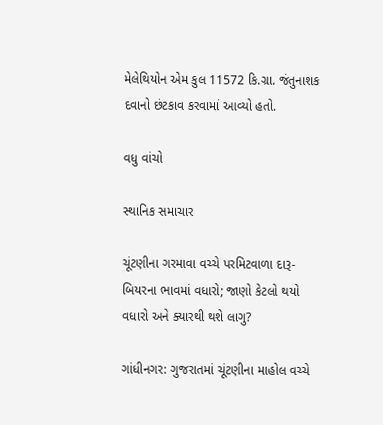મેલેથિયોન એમ કુલ 11572 કિ.ગ્રા. જંતુનાશક દવાનો છંટકાવ કરવામાં આવ્યો હતો.

વધુ વાંચો

સ્થાનિક સમાચાર

ચૂંટણીના ગરમાવા વચ્ચે પરમિટવાળા દારૂ-બિયરના ભાવમાં વધારો; જાણો કેટલો થયો વધારો અને ક્યારથી થશે લાગુ?

ગાંધીનગર: ગુજરાતમાં ચૂંટણીના માહોલ વચ્ચે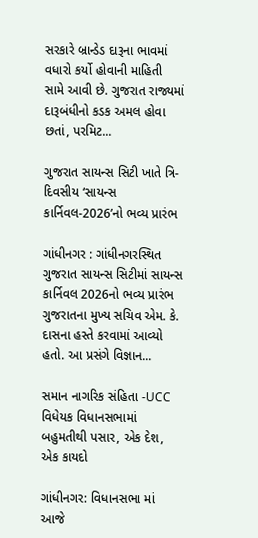સરકારે બ્રાન્ડેડ દારૂના ભાવમાં વધારો કર્યો હોવાની માહિતી સામે આવી છે. ગુજરાત રાજ્યમાં દારૂબંધીનો કડક અમલ હોવા છતાં, પરમિટ...

ગુજરાત સાયન્સ સિટી ખાતે ત્રિ-દિવસીય ‘સાયન્સ કાર્નિવલ-2026’નો ભવ્ય પ્રારંભ

ગાંધીનગર : ગાંધીનગરસ્થિત ગુજરાત સાયન્સ સિટીમાં સાયન્સ કાર્નિવલ 2026નો ભવ્ય પ્રારંભ ગુજરાતના મુખ્ય સચિવ એમ. કે. દાસના હસ્તે કરવામાં આવ્યો હતો. આ પ્રસંગે વિજ્ઞાન...

સમાન નાગરિક સંહિતા -UCC વિધેયક વિધાનસભામાં બહુમતીથી પસાર, એક દેશ, એક કાયદો

ગાંધીનગર: વિધાનસભા માં આજે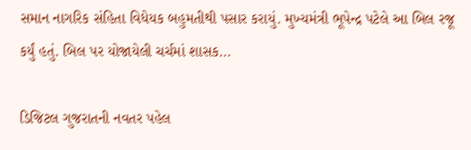સમાન નાગરિક સંહિતા વિધેયક બહુમતીથી પસાર કરાયું. મુખ્યમંત્રી ભૂપેન્દ્ર પટેલે આ બિલ રજૂ કર્યું હતું. બિલ પર યોજાયેલી ચર્ચમાં શાસક...

ડિજિટલ ગુજરાતની નવતર પહેલ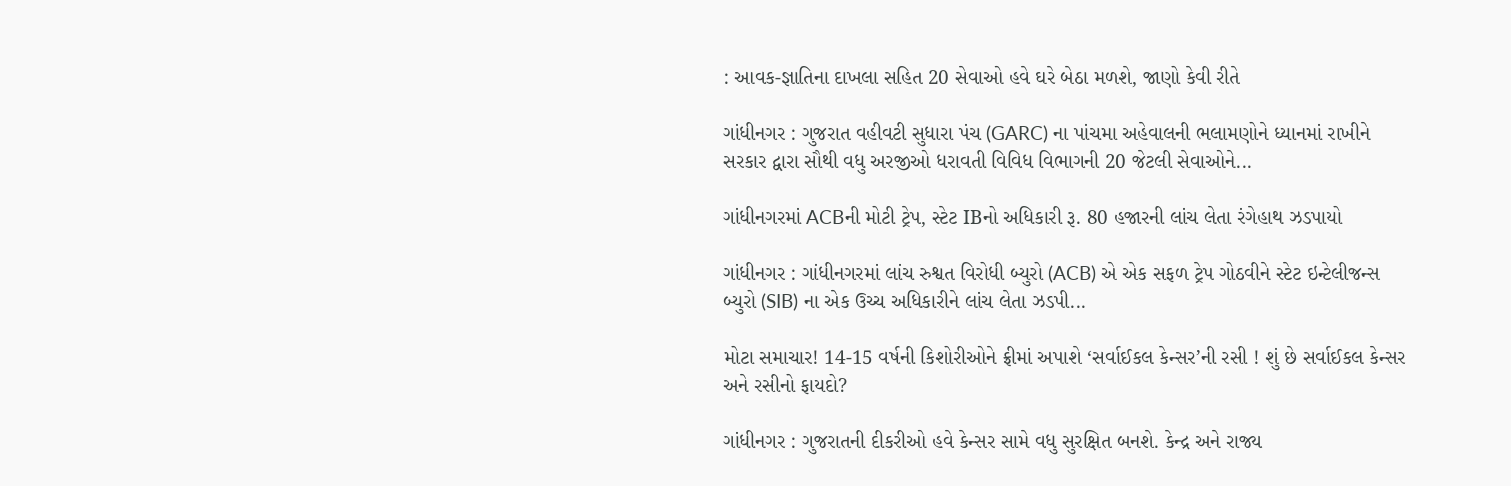: આવક-જ્ઞાતિના દાખલા સહિત 20 સેવાઓ હવે ઘરે બેઠા મળશે, જાણો કેવી રીતે

ગાંધીનગર : ગુજરાત વહીવટી સુધારા પંચ (GARC) ના પાંચમા અહેવાલની ભલામણોને ધ્યાનમાં રાખીને સરકાર દ્વારા સૌથી વધુ અરજીઓ ધરાવતી વિવિધ વિભાગની 20 જેટલી સેવાઓને...

ગાંધીનગરમાં ACBની મોટી ટ્રેપ, સ્ટેટ IBનો અધિકારી રૂ. 80 હજારની લાંચ લેતા રંગેહાથ ઝડપાયો

ગાંધીનગર : ગાંધીનગરમાં લાંચ રુશ્વત વિરોધી બ્યુરો (ACB) એ એક સફળ ટ્રેપ ગોઠવીને સ્ટેટ ઇન્ટેલીજન્સ બ્યુરો (SIB) ના એક ઉચ્ચ અધિકારીને લાંચ લેતા ઝડપી...

મોટા સમાચાર! 14-15 વર્ષની કિશોરીઓને ફ્રીમાં અપાશે ‘સર્વાઈકલ કેન્સર’ની રસી ! શું છે સર્વાઈકલ કેન્સર અને રસીનો ફાયદો?

ગાંધીનગર : ગુજરાતની દીકરીઓ હવે કેન્સર સામે વધુ સુરક્ષિત બનશે. કેન્દ્ર અને રાજ્ય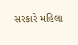સરકારે મહિલા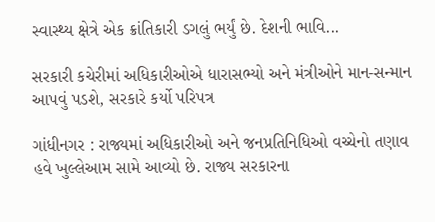સ્વાસ્થ્ય ક્ષેત્રે એક ક્રાંતિકારી ડગલું ભર્યું છે. દેશની ભાવિ...

સરકારી કચેરીમાં અધિકારીઓએ ધારાસભ્યો અને મંત્રીઓને માન-સન્માન આપવું પડશે, સરકારે કર્યો પરિપત્ર

ગાંધીનગર : રાજ્યમાં અધિકારીઓ અને જનપ્રતિનિધિઓ વચ્ચેનો તણાવ હવે ખુલ્લેઆમ સામે આવ્યો છે. રાજ્ય સરકારના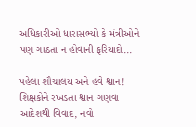અધિકારીઓ ધારાસભ્યો કે મંત્રીઓને પણ ગાઠતા ન હોવાની ફરિયાદો...

પહેલા શૌચાલય અને હવે શ્વાન! શિક્ષકોને રખડતા શ્વાન ગણવા આદેશથી વિવાદ, નવો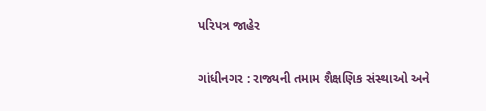પરિપત્ર જાહેર

ગાંધીનગર : રાજ્યની તમામ શૈક્ષણિક સંસ્થાઓ અને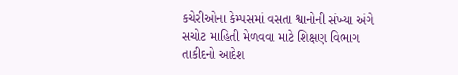કચેરીઓના કેમ્પસમાં વસતા શ્વાનોની સંખ્યા અંગે સચોટ માહિતી મેળવવા માટે શિક્ષણ વિભાગ તાકીદનો આદેશ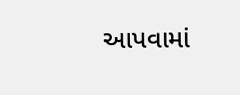આપવામાં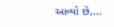આવ્યો છે,...